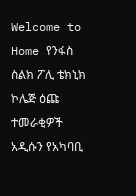Welcome to
Home የንፋስ ስልክ ፖሊ ቴክኒክ ኮሌጅ ዕጩ ተመራቂዎች አዲሱን የአካባቢ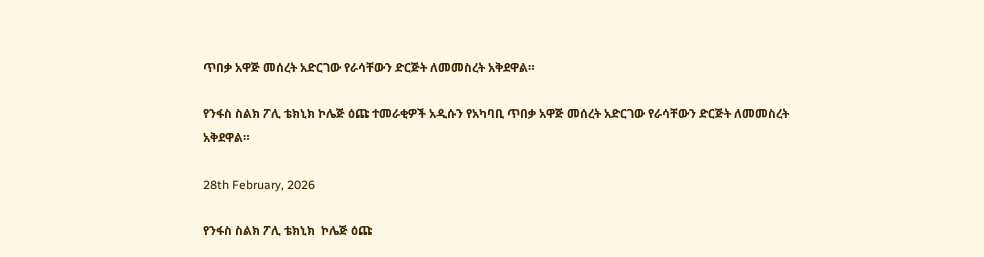ጥበቃ አዋጅ መሰረት አድርገው የራሳቸውን ድርጅት ለመመስረት አቅደዋል።

የንፋስ ስልክ ፖሊ ቴክኒክ ኮሌጅ ዕጩ ተመራቂዎች አዲሱን የአካባቢ ጥበቃ አዋጅ መሰረት አድርገው የራሳቸውን ድርጅት ለመመስረት አቅደዋል።

28th February, 2026

የንፋስ ስልክ ፖሊ ቴክኒክ  ኮሌጅ ዕጩ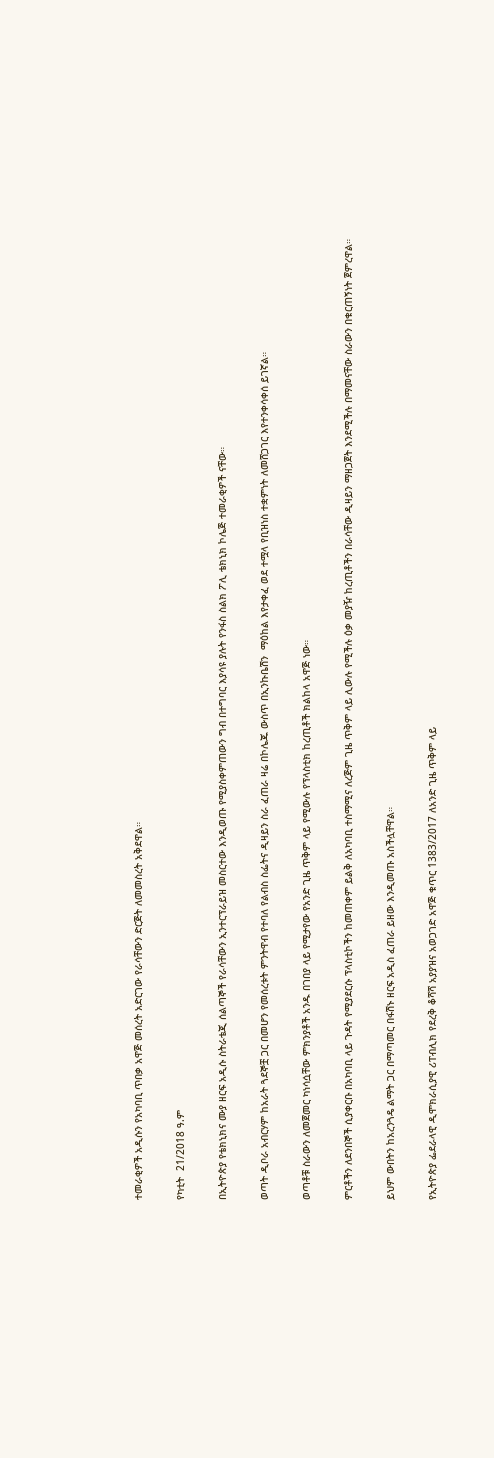ተመራቂዎች አዲሱን የአካባቢ ጥበቃ አዋጅ መሰረት አድርገው የራሳቸውን ድርጅት ለመመስረት አቅደዋል።

የካቲት  21/2018 ዓ.ም

በኢትዮጵያ የቴክኒክና ሙያ ዘርፍ አዲሱ ስትራቴጂ ሰልጣኞች የራሳቸውን ኢንተርፕራይዝ መስርተው እንዲወጡ የሚያስቀምጠውን ግብ በተግባር እያሳዩ ያሉት የንፋስ ስልክ ፖሊ ቴክኒክ ኮሌጅ ተመራቂዎች ናቸው።

ወጣት ዲቦራ አብርሃም ከአራት ጓደኞቿ ጋር በመሆን የመሰረቱት ምንትዋብ የተባለ የልብስ ስፌትና ዲዛይን ስራ ፈጠራ ዛሬ በኮሌጁ ውስጥ በኢንኩቤሽን  ማዕከል እየታቀፈ ወደ ተሟላ የቢዝነስ ተቋምነት ለመሸጋገር እየተንቀሳቀሰ ይገኛል።

ወጣቶቹ ስራውን ለመጀመር ካነሳሷቸው ምክንያቶች አንዱ በገበያ ላይ የሚታየው የአንድ ጊዜ ጥቅም ላይ የሚውሉ የፕላስቲክ ከረጢቶች ክልከላ አዋጅ ነው።

ምርቶችን ለደንበኞች ሲያቀርቡ በአካባቢ ላይ ጉዳት የሚያደርሱ ፕላስቲኮችን ከመጠቀም ይልቅ ለአካባቢ ተስማሚና ለረጅም ጊዜ ጥቅም ላይ ሊውሉ የሚችሉ ዕቃ መያዥ ከረጢቶችን በራሳቸው ዲዛይን ማዘጋጀት እንደሚችሉ በማመናቸው ስራውን በቁርጠኝነት ጀምረዋል።

ይህም ውበትን ከአረንጓዴ ልማት ጋር በማጣመር በፋሽኑ ዘርፍ አዲስ ፈጠራ ይዘው እንዲመጡ አስችሏቸዋል።

የኢትዮጵያ ፌደራላዊ ዲሞክራሲያዊ ሪፐብሊክ የደረቅ ቆሻሻ አያያዝና አወጋገድ አዋጅ ቁጥር 1383/2017 ለአንድ ጊዜ ጥቅም ላይ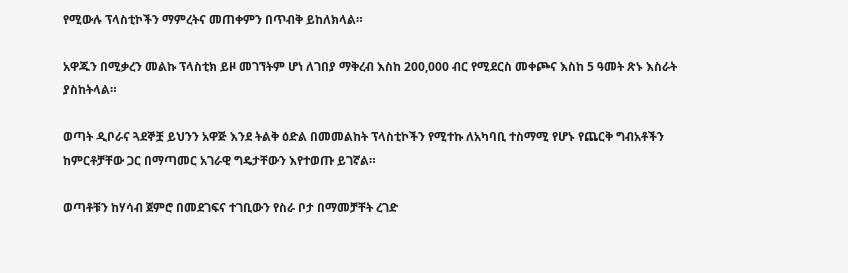የሚውሉ ፕላስቲኮችን ማምረትና መጠቀምን በጥብቅ ይከለክላል።

አዋጁን በሚቃረን መልኩ ፕላስቲክ ይዞ መገኘትም ሆነ ለገበያ ማቅረብ እስከ 200,000 ብር የሚደርስ መቀጮና እስከ 5 ዓመት ጽኑ እስራት ያስከትላል።

ወጣት ዲቦራና ጓደኞቿ ይህንን አዋጅ እንደ ትልቅ ዕድል በመመልከት ፕላስቲኮችን የሚተኩ ለአካባቢ ተስማሚ የሆኑ የጨርቅ ግብአቶችን ከምርቶቻቸው ጋር በማጣመር አገራዊ ግዴታቸውን እየተወጡ ይገኛል።

ወጣቶቹን ከሃሳብ ጀምሮ በመደገፍና ተገቢውን የስራ ቦታ በማመቻቸት ረገድ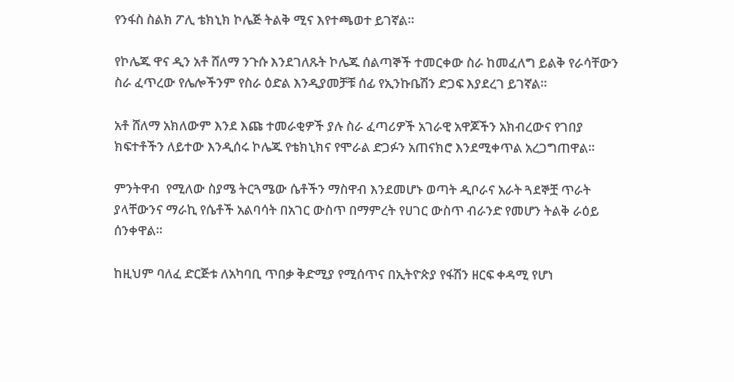የንፋስ ስልክ ፖሊ ቴክኒክ ኮሌጅ ትልቅ ሚና እየተጫወተ ይገኛል።

የኮሌጁ ዋና ዲን አቶ ሸለማ ንጉሱ እንደገለጹት ኮሌጁ ሰልጣኞች ተመርቀው ስራ ከመፈለግ ይልቅ የራሳቸውን ስራ ፈጥረው የሌሎችንም የስራ ዕድል እንዲያመቻቹ ሰፊ የኢንኩቤሽን ድጋፍ እያደረገ ይገኛል።

አቶ ሸለማ አክለውም እንደ እጩ ተመራቂዎች ያሉ ስራ ፈጣሪዎች አገራዊ አዋጆችን አክብረውና የገበያ ክፍተቶችን ለይተው እንዲሰሩ ኮሌጁ የቴክኒክና የሞራል ድጋፉን አጠናክሮ እንደሚቀጥል አረጋግጠዋል።

ምንትዋብ  የሚለው ስያሜ ትርጓሜው ሴቶችን ማስዋብ እንደመሆኑ ወጣት ዲቦራና አራት ጓደኞቿ ጥራት ያላቸውንና ማራኪ የሴቶች አልባሳት በአገር ውስጥ በማምረት የሀገር ውስጥ ብራንድ የመሆን ትልቅ ራዕይ ሰንቀዋል።

ከዚህም ባለፈ ድርጅቱ ለአካባቢ ጥበቃ ቅድሚያ የሚሰጥና በኢትዮጵያ የፋሽን ዘርፍ ቀዳሚ የሆነ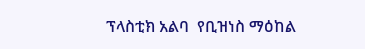ፕላስቲክ አልባ  የቢዝነስ ማዕከል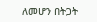ለመሆን በትጋት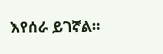እየሰራ ይገኛል።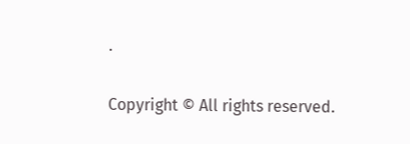.

Copyright © All rights reserved.